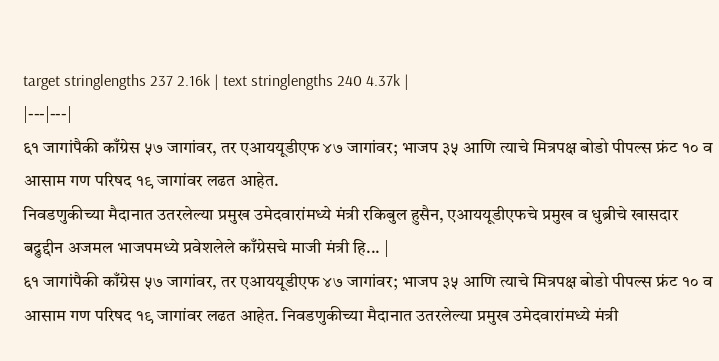target stringlengths 237 2.16k | text stringlengths 240 4.37k |
|---|---|
६१ जागांपैकी काँग्रेस ५७ जागांवर, तर एआययूडीएफ ४७ जागांवर; भाजप ३५ आणि त्याचे मित्रपक्ष बोडो पीपल्स फ्रंट १० व आसाम गण परिषद १९ जागांवर लढत आहेत.
निवडणुकीच्या मैदानात उतरलेल्या प्रमुख उमेदवारांमध्ये मंत्री रकिबुल हुसैन, एआययूडीएफचे प्रमुख व धुब्रीचे खासदार बद्रुद्दीन अजमल भाजपमध्ये प्रवेशलेले काँग्रेसचे माजी मंत्री हि... |
६१ जागांपैकी काँग्रेस ५७ जागांवर, तर एआययूडीएफ ४७ जागांवर; भाजप ३५ आणि त्याचे मित्रपक्ष बोडो पीपल्स फ्रंट १० व आसाम गण परिषद १९ जागांवर लढत आहेत. निवडणुकीच्या मैदानात उतरलेल्या प्रमुख उमेदवारांमध्ये मंत्री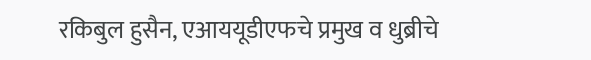रकिबुल हुसैन, एआययूडीएफचे प्रमुख व धुब्रीचे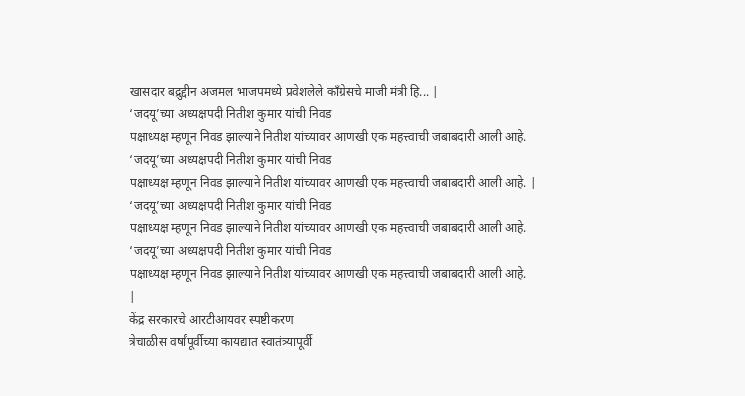खासदार बद्रुद्दीन अजमल भाजपमध्ये प्रवेशलेले काँग्रेसचे माजी मंत्री हि... |
‘जदयू’च्या अध्यक्षपदी नितीश कुमार यांची निवड
पक्षाध्यक्ष म्हणून निवड झाल्याने नितीश यांच्यावर आणखी एक महत्त्वाची जबाबदारी आली आहे.
‘जदयू’च्या अध्यक्षपदी नितीश कुमार यांची निवड
पक्षाध्यक्ष म्हणून निवड झाल्याने नितीश यांच्यावर आणखी एक महत्त्वाची जबाबदारी आली आहे. |
‘जदयू’च्या अध्यक्षपदी नितीश कुमार यांची निवड
पक्षाध्यक्ष म्हणून निवड झाल्याने नितीश यांच्यावर आणखी एक महत्त्वाची जबाबदारी आली आहे.
‘जदयू’च्या अध्यक्षपदी नितीश कुमार यांची निवड
पक्षाध्यक्ष म्हणून निवड झाल्याने नितीश यांच्यावर आणखी एक महत्त्वाची जबाबदारी आली आहे.
|
केंद्र सरकारचे आरटीआयवर स्पष्टीकरण
त्रेचाळीस वर्षांपूर्वीच्या कायद्यात स्वातंत्र्यापूर्वी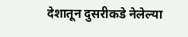देशातून दुसरीकडे नेलेल्या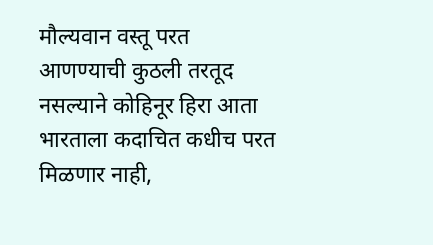मौल्यवान वस्तू परत आणण्याची कुठली तरतूद नसल्याने कोहिनूर हिरा आता भारताला कदाचित कधीच परत मिळणार नाही,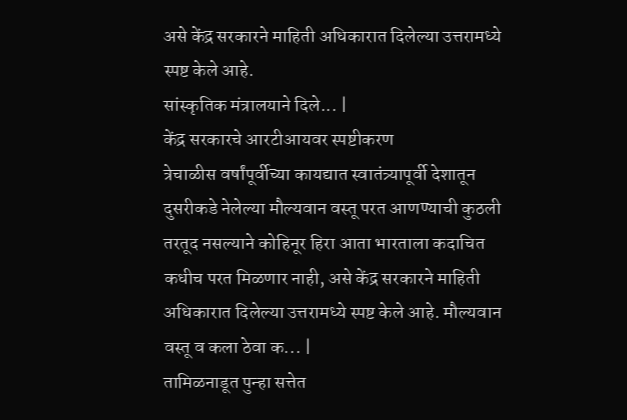असे केंद्र सरकारने माहिती अधिकारात दिलेल्या उत्तरामध्ये स्पष्ट केले आहे.
सांस्कृतिक मंत्रालयाने दिले... |
केंद्र सरकारचे आरटीआयवर स्पष्टीकरण
त्रेचाळीस वर्षांपूर्वीच्या कायद्यात स्वातंत्र्यापूर्वी देशातून दुसरीकडे नेलेल्या मौल्यवान वस्तू परत आणण्याची कुठली तरतूद नसल्याने कोहिनूर हिरा आता भारताला कदाचित कधीच परत मिळणार नाही, असे केंद्र सरकारने माहिती अधिकारात दिलेल्या उत्तरामध्ये स्पष्ट केले आहे. मौल्यवान वस्तू व कला ठेवा क... |
तामिळनाडूत पुन्हा सत्तेत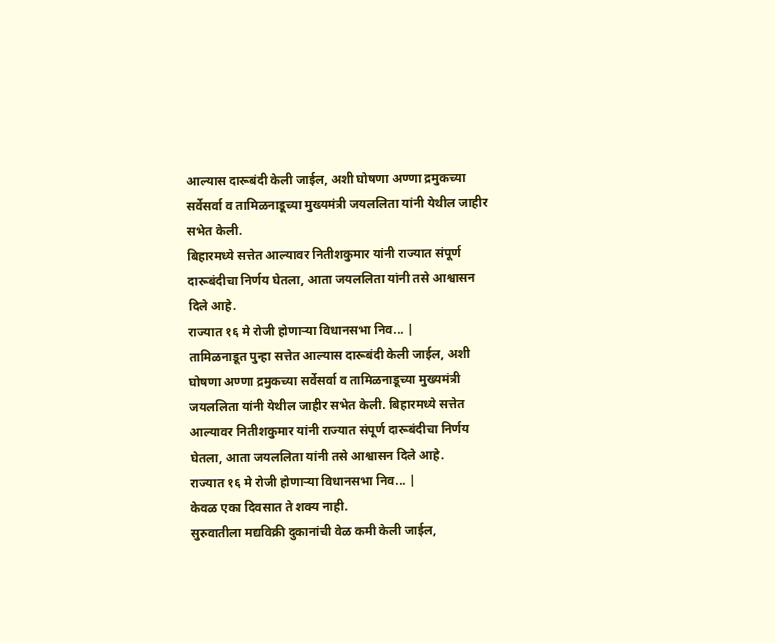आल्यास दारूबंदी केली जाईल, अशी घोषणा अण्णा द्रमुकच्या सर्वेसर्वा व तामिळनाडूच्या मुख्यमंत्री जयललिता यांनी येथील जाहीर सभेत केली.
बिहारमध्ये सत्तेत आल्यावर नितीशकुमार यांनी राज्यात संपूर्ण दारूबंदीचा निर्णय घेतला, आता जयललिता यांनी तसे आश्वासन दिले आहे.
राज्यात १६ मे रोजी होणाऱ्या विधानसभा निव... |
तामिळनाडूत पुन्हा सत्तेत आल्यास दारूबंदी केली जाईल, अशी घोषणा अण्णा द्रमुकच्या सर्वेसर्वा व तामिळनाडूच्या मुख्यमंत्री जयललिता यांनी येथील जाहीर सभेत केली. बिहारमध्ये सत्तेत आल्यावर नितीशकुमार यांनी राज्यात संपूर्ण दारूबंदीचा निर्णय घेतला, आता जयललिता यांनी तसे आश्वासन दिले आहे.
राज्यात १६ मे रोजी होणाऱ्या विधानसभा निव... |
केवळ एका दिवसात ते शक्य नाही.
सुरुवातीला मद्यविक्री दुकानांची वेळ कमी केली जाईल,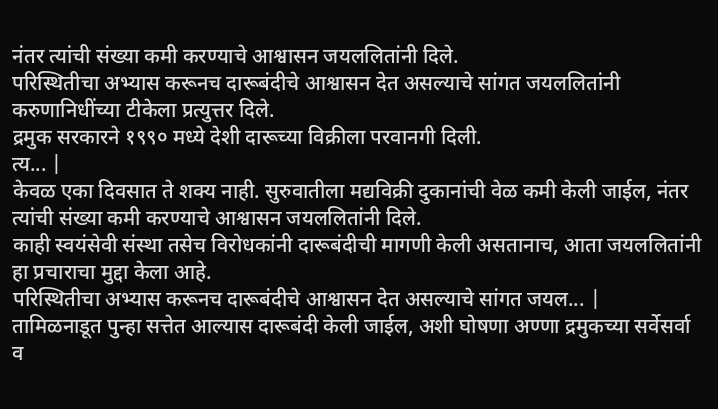नंतर त्यांची संख्या कमी करण्याचे आश्वासन जयललितांनी दिले.
परिस्थितीचा अभ्यास करूनच दारूबंदीचे आश्वासन देत असल्याचे सांगत जयललितांनी करुणानिधींच्या टीकेला प्रत्युत्तर दिले.
द्रमुक सरकारने १९९० मध्ये देशी दारूच्या विक्रीला परवानगी दिली.
त्य... |
केवळ एका दिवसात ते शक्य नाही. सुरुवातीला मद्यविक्री दुकानांची वेळ कमी केली जाईल, नंतर त्यांची संख्या कमी करण्याचे आश्वासन जयललितांनी दिले.
काही स्वयंसेवी संस्था तसेच विरोधकांनी दारूबंदीची मागणी केली असतानाच, आता जयललितांनी हा प्रचाराचा मुद्दा केला आहे.
परिस्थितीचा अभ्यास करूनच दारूबंदीचे आश्वासन देत असल्याचे सांगत जयल... |
तामिळनाडूत पुन्हा सत्तेत आल्यास दारूबंदी केली जाईल, अशी घोषणा अण्णा द्रमुकच्या सर्वेसर्वा व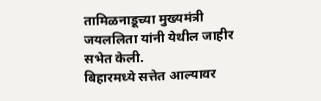तामिळनाडूच्या मुख्यमंत्री जयललिता यांनी येथील जाहीर सभेत केली.
बिहारमध्ये सत्तेत आल्यावर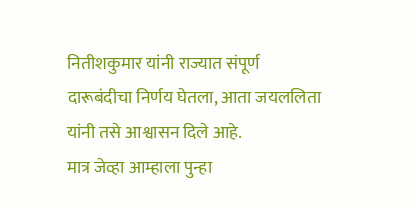नितीशकुमार यांनी राज्यात संपूर्ण दारूबंदीचा निर्णय घेतला, आता जयललिता यांनी तसे आश्वासन दिले आहे.
मात्र जेव्हा आम्हाला पुन्हा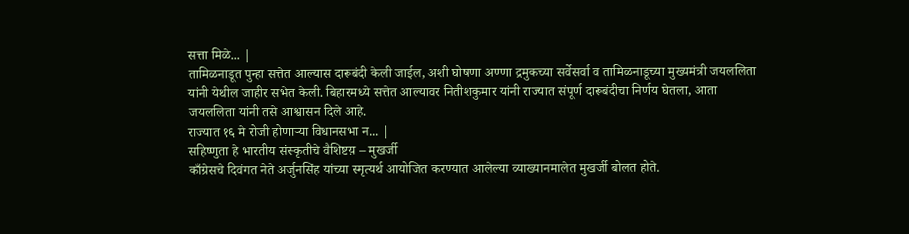सत्ता मिळे... |
तामिळनाडूत पुन्हा सत्तेत आल्यास दारूबंदी केली जाईल, अशी घोषणा अण्णा द्रमुकच्या सर्वेसर्वा व तामिळनाडूच्या मुख्यमंत्री जयललिता यांनी येथील जाहीर सभेत केली. बिहारमध्ये सत्तेत आल्यावर नितीशकुमार यांनी राज्यात संपूर्ण दारूबंदीचा निर्णय घेतला, आता जयललिता यांनी तसे आश्वासन दिले आहे.
राज्यात १६ मे रोजी होणाऱ्या विधानसभा न... |
सहिष्णुता हे भारतीय संस्कृतीचे वैशिष्टय़ – मुखर्जी
काँग्रेसचे दिवंगत नेते अर्जुनसिंह यांच्या स्मृत्यर्थ आयोजित करण्यात आलेल्या व्याख्यानमालेत मुखर्जी बोलत होते.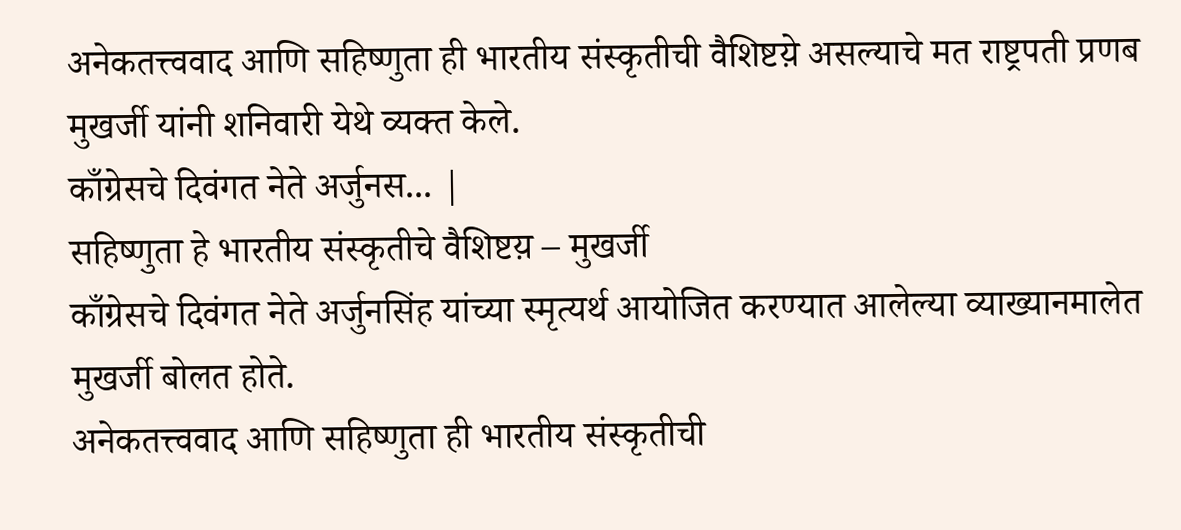अनेकतत्त्ववाद आणि सहिष्णुता ही भारतीय संस्कृतीची वैशिष्टय़े असल्याचे मत राष्ट्रपती प्रणब मुखर्जी यांनी शनिवारी येथे व्यक्त केले.
काँग्रेसचे दिवंगत नेते अर्जुनस... |
सहिष्णुता हे भारतीय संस्कृतीचे वैशिष्टय़ – मुखर्जी
काँग्रेसचे दिवंगत नेते अर्जुनसिंह यांच्या स्मृत्यर्थ आयोजित करण्यात आलेल्या व्याख्यानमालेत मुखर्जी बोलत होते.
अनेकतत्त्ववाद आणि सहिष्णुता ही भारतीय संस्कृतीची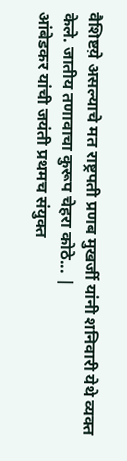वैशिष्टय़े असल्याचे मत राष्ट्रपती प्रणब मुखर्जी यांनी शनिवारी येथे व्यक्त केले. जातीय तणावाचा कुरूप चेहरा कोठे... |
आंबेडकर यांची जयंती प्रथमच संयुक्त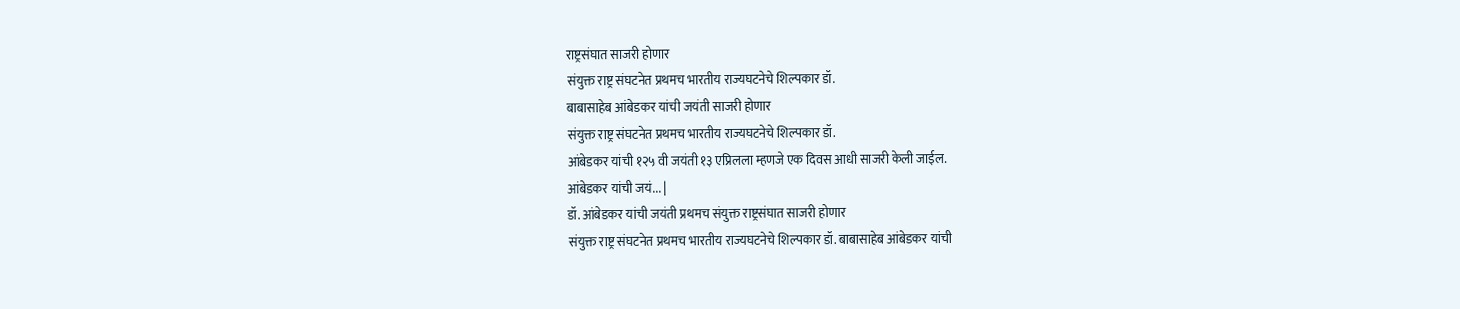राष्ट्रसंघात साजरी होणार
संयुक्त राष्ट्र संघटनेत प्रथमच भारतीय राज्यघटनेचे शिल्पकार डॉ.
बाबासाहेब आंबेडकर यांची जयंती साजरी होणार
संयुक्त राष्ट्र संघटनेत प्रथमच भारतीय राज्यघटनेचे शिल्पकार डॉ.
आंबेडकर यांची १२५ वी जयंती १३ एप्रिलला म्हणजे एक दिवस आधी साजरी केली जाईल.
आंबेडकर यांची जयं... |
डॉ. आंबेडकर यांची जयंती प्रथमच संयुक्त राष्ट्रसंघात साजरी होणार
संयुक्त राष्ट्र संघटनेत प्रथमच भारतीय राज्यघटनेचे शिल्पकार डॉ. बाबासाहेब आंबेडकर यांची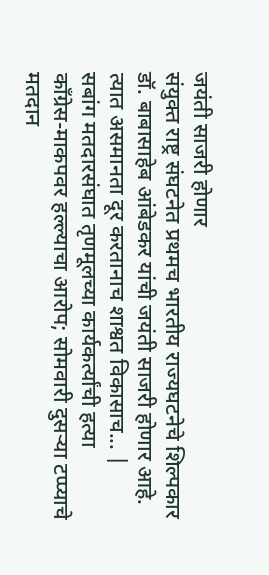जयंती साजरी होणार
संयुक्त राष्ट्र संघटनेत प्रथमच भारतीय राज्यघटनेचे शिल्पकार डॉ. बाबासाहेब आंबेडकर यांची जयंती साजरी होणार आहे. त्यात असमानता दूर करतानाच शाश्वत विकासाच... |
सबांग मतदारसंघात तृणमूलच्या कार्यकर्त्यांची हत्या
काँग्रेस-माकपवर हल्ल्याचा आरोप; सोमवारी दुसऱ्या टप्प्याचे मतदान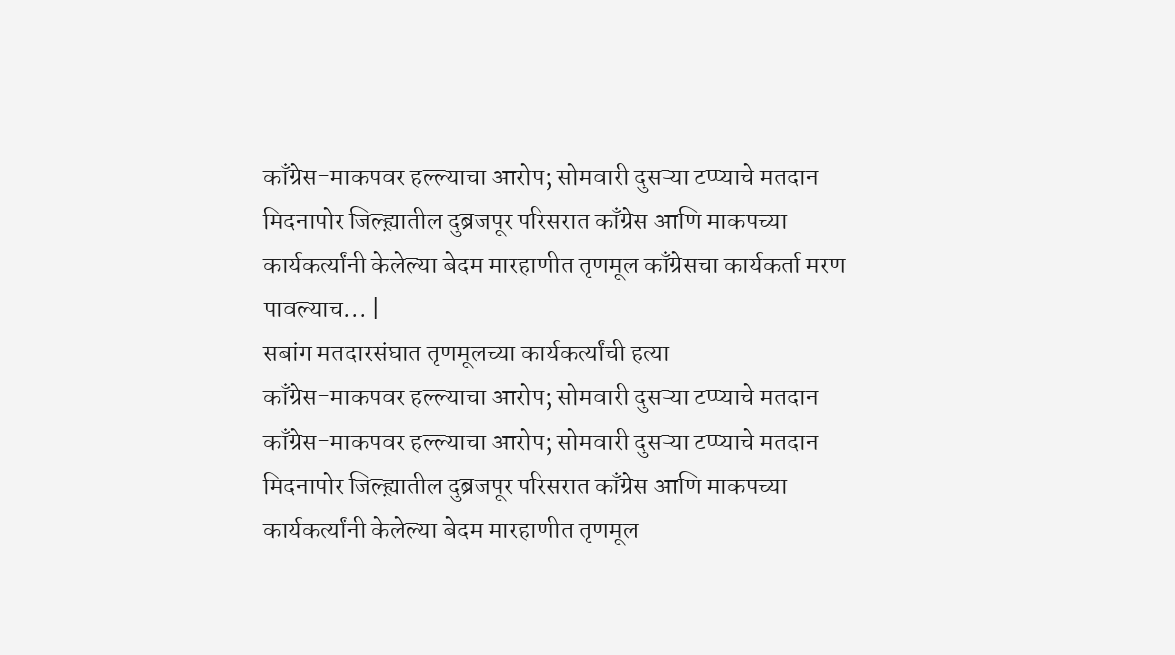काँग्रेस-माकपवर हल्ल्याचा आरोप; सोमवारी दुसऱ्या टप्प्याचे मतदान
मिदनापोर जिल्ह्य़ातील दुब्रजपूर परिसरात काँग्रेस आणि माकपच्या कार्यकर्त्यांनी केलेल्या बेदम मारहाणीत तृणमूल काँग्रेसचा कार्यकर्ता मरण पावल्याच... |
सबांग मतदारसंघात तृणमूलच्या कार्यकर्त्यांची हत्या
काँग्रेस-माकपवर हल्ल्याचा आरोप; सोमवारी दुसऱ्या टप्प्याचे मतदान
काँग्रेस-माकपवर हल्ल्याचा आरोप; सोमवारी दुसऱ्या टप्प्याचे मतदान
मिदनापोर जिल्ह्य़ातील दुब्रजपूर परिसरात काँग्रेस आणि माकपच्या कार्यकर्त्यांनी केलेल्या बेदम मारहाणीत तृणमूल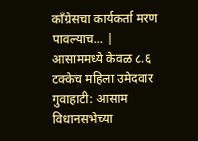काँग्रेसचा कार्यकर्ता मरण पावल्याच... |
आसाममध्ये केवळ ८.६ टक्केच महिला उमेदवार
गुवाहाटी: आसाम विधानसभेच्या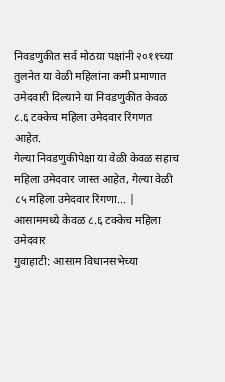निवडणुकीत सर्व मोठय़ा पक्षांनी २०११च्या तुलनेत या वेळी महिलांना कमी प्रमाणात उमेदवारी दिल्याने या निवडणुकीत केवळ ८.६ टक्केच महिला उमेदवार रिंगणत आहेत.
गेल्या निवडणुकीपेक्षा या वेळी केवळ सहाच महिला उमेदवार जास्त आहेत, गेल्या वेळी ८५ महिला उमेदवार रिंगणा... |
आसाममध्ये केवळ ८.६ टक्केच महिला उमेदवार
गुवाहाटी: आसाम विधानसभेच्या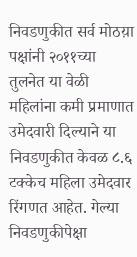निवडणुकीत सर्व मोठय़ा पक्षांनी २०११च्या तुलनेत या वेळी महिलांना कमी प्रमाणात उमेदवारी दिल्याने या निवडणुकीत केवळ ८.६ टक्केच महिला उमेदवार रिंगणत आहेत. गेल्या निवडणुकीपेक्षा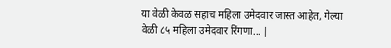या वेळी केवळ सहाच महिला उमेदवार जास्त आहेत, गेल्या वेळी ८५ महिला उमेदवार रिंगणा... |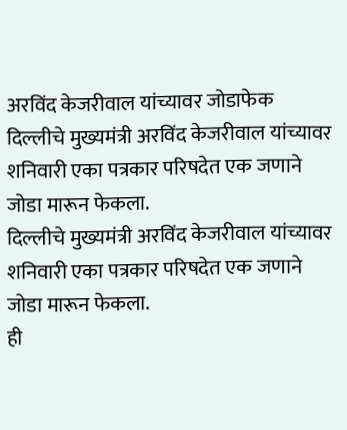अरविंद केजरीवाल यांच्यावर जोडाफेक
दिल्लीचे मुख्यमंत्री अरविंद केजरीवाल यांच्यावर शनिवारी एका पत्रकार परिषदेत एक जणाने जोडा मारून फेकला.
दिल्लीचे मुख्यमंत्री अरविंद केजरीवाल यांच्यावर शनिवारी एका पत्रकार परिषदेत एक जणाने जोडा मारून फेकला.
ही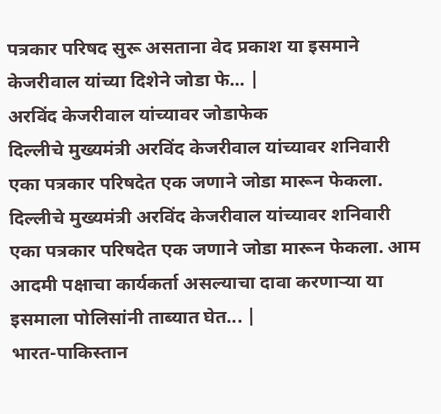पत्रकार परिषद सुरू असताना वेद प्रकाश या इसमाने केजरीवाल यांच्या दिशेने जोडा फे... |
अरविंद केजरीवाल यांच्यावर जोडाफेक
दिल्लीचे मुख्यमंत्री अरविंद केजरीवाल यांच्यावर शनिवारी एका पत्रकार परिषदेत एक जणाने जोडा मारून फेकला.
दिल्लीचे मुख्यमंत्री अरविंद केजरीवाल यांच्यावर शनिवारी एका पत्रकार परिषदेत एक जणाने जोडा मारून फेकला. आम आदमी पक्षाचा कार्यकर्ता असल्याचा दावा करणाऱ्या या इसमाला पोलिसांनी ताब्यात घेत... |
भारत-पाकिस्तान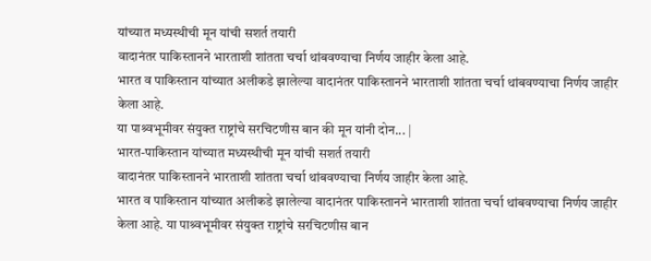यांच्यात मध्यस्थीची मून यांची सशर्त तयारी
वादानंतर पाकिस्तानने भारताशी शांतता चर्चा थांबवण्याचा निर्णय जाहीर केला आहे.
भारत व पाकिस्तान यांच्यात अलीकडे झालेल्या वादानंतर पाकिस्तानने भारताशी शांतता चर्चा थांबवण्याचा निर्णय जाहीर केला आहे.
या पाश्र्वभूमीवर संयुक्त राष्ट्रांचे सरचिटणीस बान की मून यांनी दोन... |
भारत-पाकिस्तान यांच्यात मध्यस्थीची मून यांची सशर्त तयारी
वादानंतर पाकिस्तानने भारताशी शांतता चर्चा थांबवण्याचा निर्णय जाहीर केला आहे.
भारत व पाकिस्तान यांच्यात अलीकडे झालेल्या वादानंतर पाकिस्तानने भारताशी शांतता चर्चा थांबवण्याचा निर्णय जाहीर केला आहे. या पाश्र्वभूमीवर संयुक्त राष्ट्रांचे सरचिटणीस बान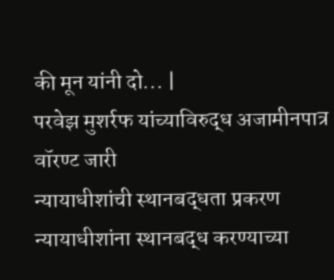की मून यांनी दो... |
परवेझ मुशर्रफ यांच्याविरुद्ध अजामीनपात्र वॉरण्ट जारी
न्यायाधीशांची स्थानबद्धता प्रकरण
न्यायाधीशांना स्थानबद्ध करण्याच्या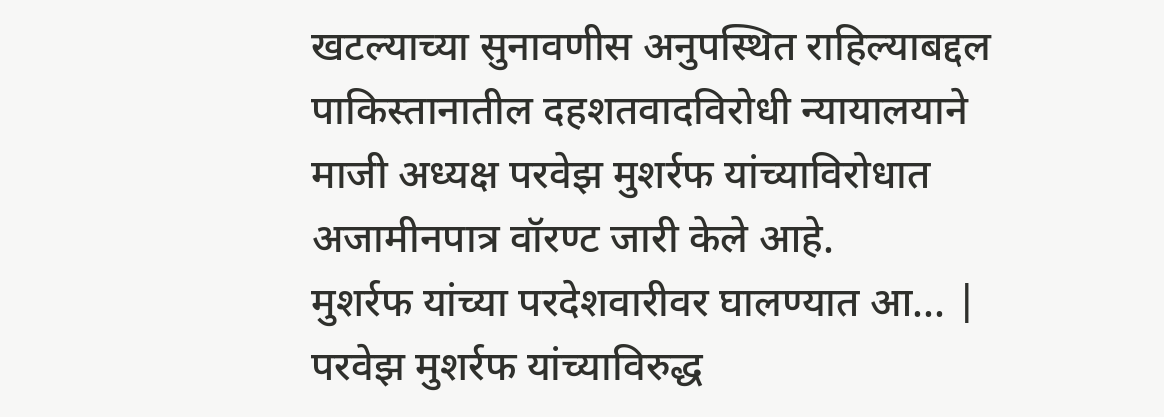खटल्याच्या सुनावणीस अनुपस्थित राहिल्याबद्दल पाकिस्तानातील दहशतवादविरोधी न्यायालयाने माजी अध्यक्ष परवेझ मुशर्रफ यांच्याविरोधात अजामीनपात्र वॉरण्ट जारी केले आहे.
मुशर्रफ यांच्या परदेशवारीवर घालण्यात आ... |
परवेझ मुशर्रफ यांच्याविरुद्ध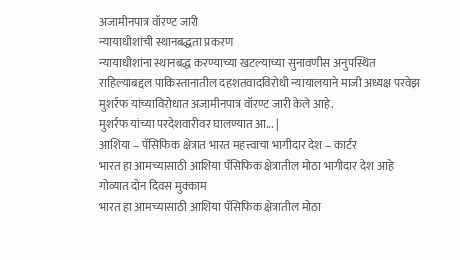अजामीनपात्र वॉरण्ट जारी
न्यायाधीशांची स्थानबद्धता प्रकरण
न्यायाधीशांना स्थानबद्ध करण्याच्या खटल्याच्या सुनावणीस अनुपस्थित राहिल्याबद्दल पाकिस्तानातील दहशतवादविरोधी न्यायालयाने माजी अध्यक्ष परवेझ मुशर्रफ यांच्याविरोधात अजामीनपात्र वॉरण्ट जारी केले आहे.
मुशर्रफ यांच्या परदेशवारीवर घालण्यात आ... |
आशिया – पॅसिफिक क्षेत्रात भारत महत्त्वाचा भागीदार देश – कार्टर
भारत हा आमच्यासाठी आशिया पॅसिफिक क्षेत्रातील मोठा भागीदार देश आहे
गोव्यात दोन दिवस मुक्काम
भारत हा आमच्यासाठी आशिया पॅसिफिक क्षेत्रातील मोठा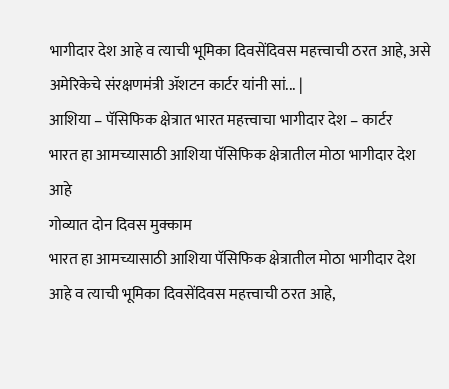भागीदार देश आहे व त्याची भूमिका दिवसेंदिवस महत्त्वाची ठरत आहे, असे अमेरिकेचे संरक्षणमंत्री ॲशटन कार्टर यांनी सां... |
आशिया – पॅसिफिक क्षेत्रात भारत महत्त्वाचा भागीदार देश – कार्टर
भारत हा आमच्यासाठी आशिया पॅसिफिक क्षेत्रातील मोठा भागीदार देश आहे
गोव्यात दोन दिवस मुक्काम
भारत हा आमच्यासाठी आशिया पॅसिफिक क्षेत्रातील मोठा भागीदार देश आहे व त्याची भूमिका दिवसेंदिवस महत्त्वाची ठरत आहे,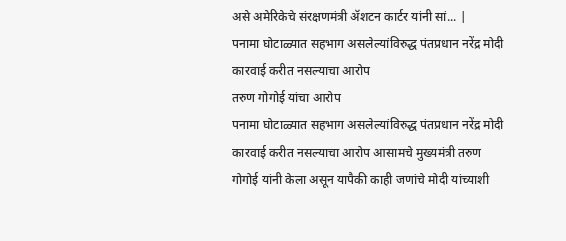असे अमेरिकेचे संरक्षणमंत्री ॲशटन कार्टर यांनी सां... |
पनामा घोटाळ्यात सहभाग असलेल्यांविरुद्ध पंतप्रधान नरेंद्र मोदी कारवाई करीत नसल्याचा आरोप
तरुण गोगोई यांचा आरोप
पनामा घोटाळ्यात सहभाग असलेल्यांविरुद्ध पंतप्रधान नरेंद्र मोदी कारवाई करीत नसल्याचा आरोप आसामचे मुख्यमंत्री तरुण गोगोई यांनी केला असून यापैकी काही जणांचे मोदी यांच्याशी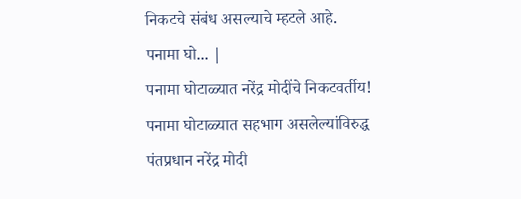निकटचे संबंध असल्याचे म्हटले आहे.
पनामा घो... |
पनामा घोटाळ्यात नरेंद्र मोदींचे निकटवर्तीय!
पनामा घोटाळ्यात सहभाग असलेल्यांविरुद्ध पंतप्रधान नरेंद्र मोदी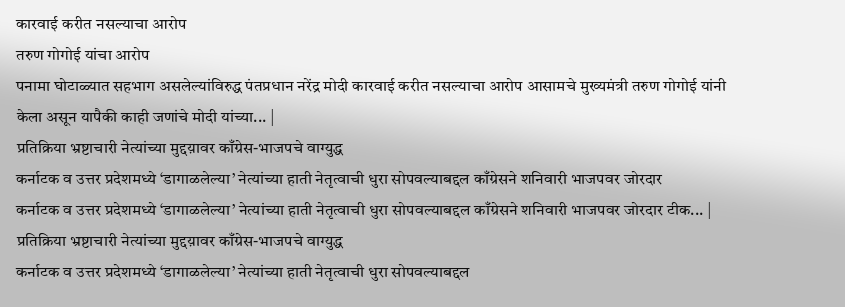कारवाई करीत नसल्याचा आरोप
तरुण गोगोई यांचा आरोप
पनामा घोटाळ्यात सहभाग असलेल्यांविरुद्ध पंतप्रधान नरेंद्र मोदी कारवाई करीत नसल्याचा आरोप आसामचे मुख्यमंत्री तरुण गोगोई यांनी केला असून यापैकी काही जणांचे मोदी यांच्या... |
प्रतिक्रिया भ्रष्टाचारी नेत्यांच्या मुद्दय़ावर काँग्रेस-भाजपचे वाग्युद्ध
कर्नाटक व उत्तर प्रदेशमध्ये ‘डागाळलेल्या’ नेत्यांच्या हाती नेतृत्वाची धुरा सोपवल्याबद्दल काँग्रेसने शनिवारी भाजपवर जोरदार
कर्नाटक व उत्तर प्रदेशमध्ये ‘डागाळलेल्या’ नेत्यांच्या हाती नेतृत्वाची धुरा सोपवल्याबद्दल काँग्रेसने शनिवारी भाजपवर जोरदार टीक... |
प्रतिक्रिया भ्रष्टाचारी नेत्यांच्या मुद्दय़ावर काँग्रेस-भाजपचे वाग्युद्ध
कर्नाटक व उत्तर प्रदेशमध्ये ‘डागाळलेल्या’ नेत्यांच्या हाती नेतृत्वाची धुरा सोपवल्याबद्दल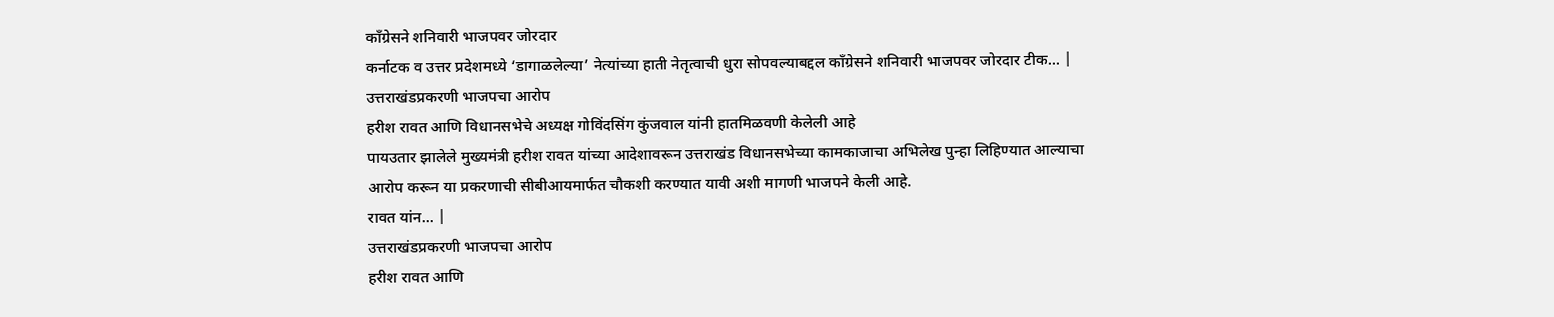काँग्रेसने शनिवारी भाजपवर जोरदार
कर्नाटक व उत्तर प्रदेशमध्ये ‘डागाळलेल्या’ नेत्यांच्या हाती नेतृत्वाची धुरा सोपवल्याबद्दल काँग्रेसने शनिवारी भाजपवर जोरदार टीक... |
उत्तराखंडप्रकरणी भाजपचा आरोप
हरीश रावत आणि विधानसभेचे अध्यक्ष गोविंदसिंग कुंजवाल यांनी हातमिळवणी केलेली आहे
पायउतार झालेले मुख्यमंत्री हरीश रावत यांच्या आदेशावरून उत्तराखंड विधानसभेच्या कामकाजाचा अभिलेख पुन्हा लिहिण्यात आल्याचा आरोप करून या प्रकरणाची सीबीआयमार्फत चौकशी करण्यात यावी अशी मागणी भाजपने केली आहे.
रावत यांन... |
उत्तराखंडप्रकरणी भाजपचा आरोप
हरीश रावत आणि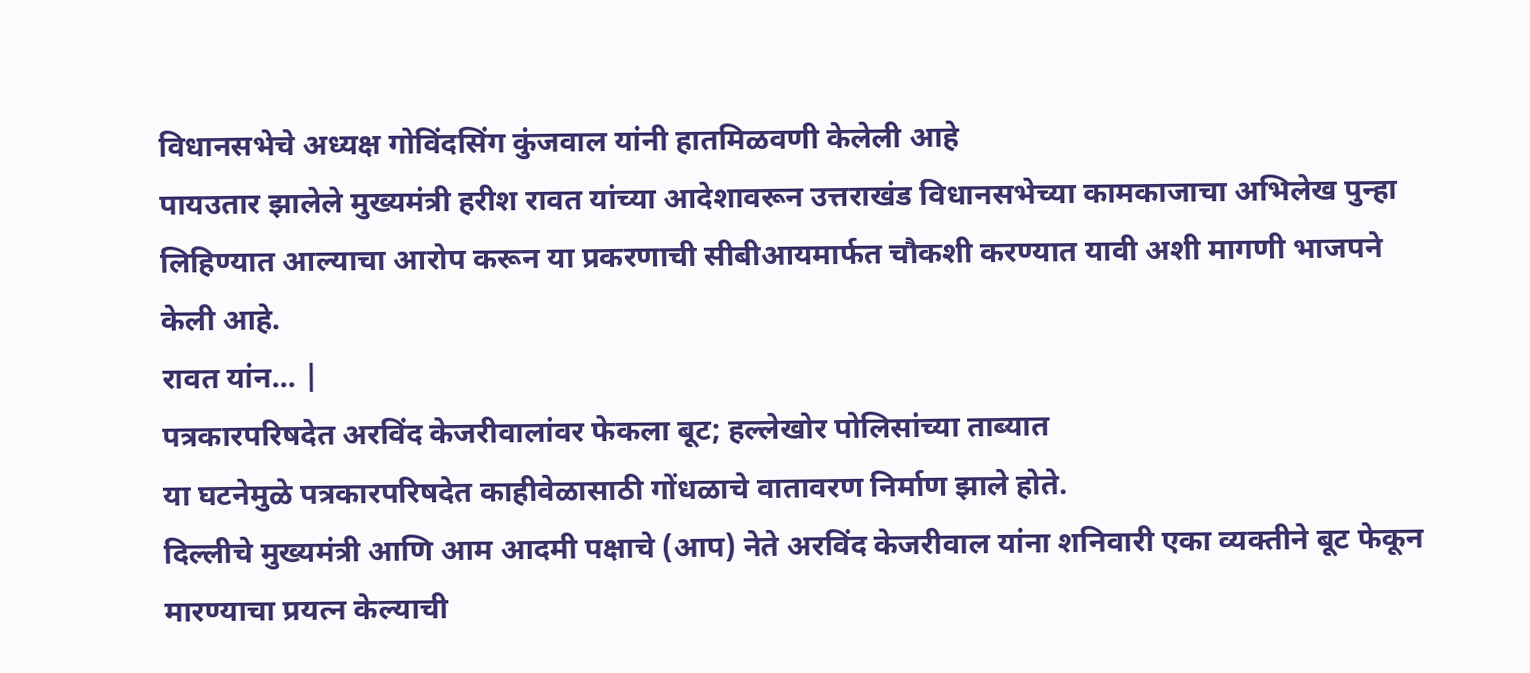विधानसभेचे अध्यक्ष गोविंदसिंग कुंजवाल यांनी हातमिळवणी केलेली आहे
पायउतार झालेले मुख्यमंत्री हरीश रावत यांच्या आदेशावरून उत्तराखंड विधानसभेच्या कामकाजाचा अभिलेख पुन्हा लिहिण्यात आल्याचा आरोप करून या प्रकरणाची सीबीआयमार्फत चौकशी करण्यात यावी अशी मागणी भाजपने केली आहे.
रावत यांन... |
पत्रकारपरिषदेत अरविंद केजरीवालांवर फेकला बूट; हल्लेखोर पोलिसांच्या ताब्यात
या घटनेमुळे पत्रकारपरिषदेत काहीवेळासाठी गोंधळाचे वातावरण निर्माण झाले होते.
दिल्लीचे मुख्यमंत्री आणि आम आदमी पक्षाचे (आप) नेते अरविंद केजरीवाल यांना शनिवारी एका व्यक्तीने बूट फेकून मारण्याचा प्रयत्न केल्याची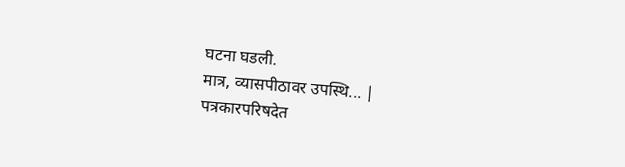घटना घडली.
मात्र, व्यासपीठावर उपस्थि... |
पत्रकारपरिषदेत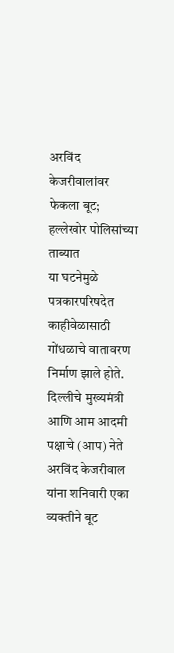अरविंद केजरीवालांवर फेकला बूट; हल्लेखोर पोलिसांच्या ताब्यात
या घटनेमुळे पत्रकारपरिषदेत काहीवेळासाठी गोंधळाचे वातावरण निर्माण झाले होते.
दिल्लीचे मुख्यमंत्री आणि आम आदमी पक्षाचे (आप) नेते अरविंद केजरीवाल यांना शनिवारी एका व्यक्तीने बूट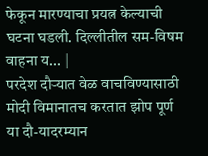फेकून मारण्याचा प्रयत्न केल्याची घटना घडली. दिल्लीतील सम-विषम वाहना य... |
परदेश दौऱ्यात वेळ वाचविण्यासाठी मोदी विमानातच करतात झोप पूर्ण
या दौ-यादरम्यान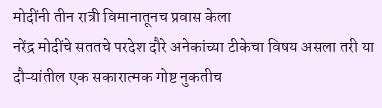मोदींनी तीन रात्री विमानातूनच प्रवास केला
नरेंद्र मोदींचे सततचे परदेश दौरे अनेकांच्या टीकेचा विषय असला तरी या दौऱ्यांतील एक सकारात्मक गोष्ट नुकतीच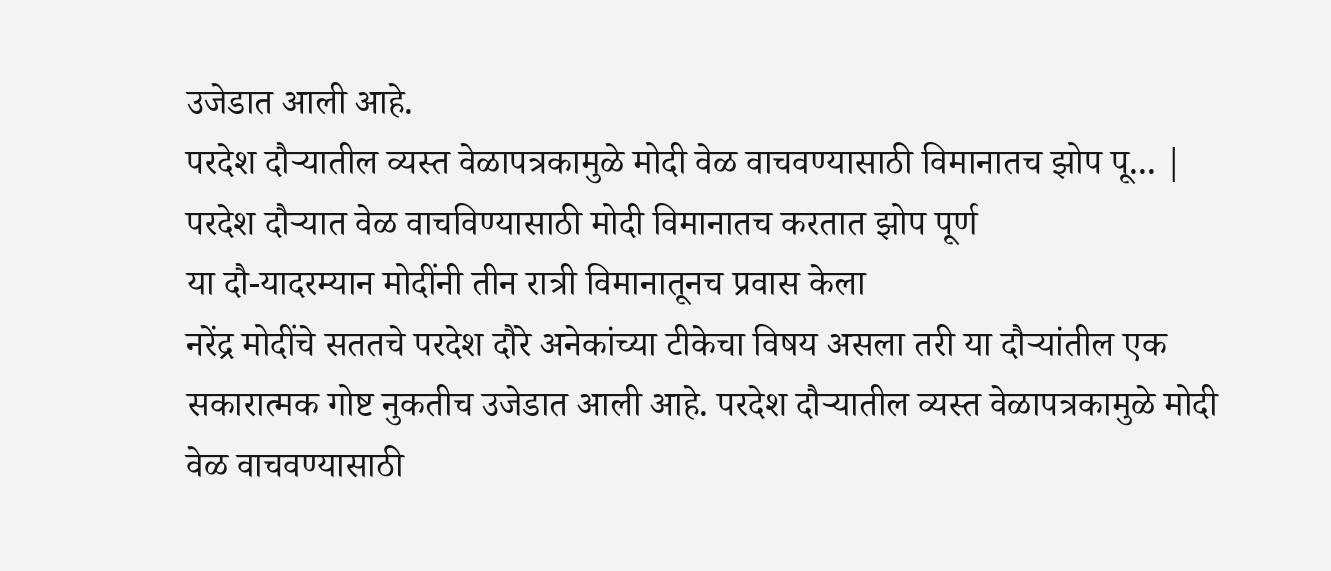उजेडात आली आहे.
परदेश दौऱ्यातील व्यस्त वेळापत्रकामुळे मोदी वेळ वाचवण्यासाठी विमानातच झोप पू... |
परदेश दौऱ्यात वेळ वाचविण्यासाठी मोदी विमानातच करतात झोप पूर्ण
या दौ-यादरम्यान मोदींनी तीन रात्री विमानातूनच प्रवास केला
नरेंद्र मोदींचे सततचे परदेश दौरे अनेकांच्या टीकेचा विषय असला तरी या दौऱ्यांतील एक सकारात्मक गोष्ट नुकतीच उजेडात आली आहे. परदेश दौऱ्यातील व्यस्त वेळापत्रकामुळे मोदी वेळ वाचवण्यासाठी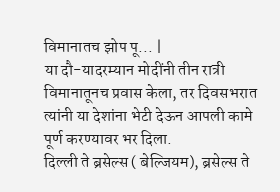विमानातच झोप पू... |
या दौ-यादरम्यान मोदींनी तीन रात्री विमानातूनच प्रवास केला, तर दिवसभरात त्यांनी या देशांना भेटी देऊन आपली कामे पूर्ण करण्यावर भर दिला.
दिल्ली ते ब्रसेल्स ( बेल्जियम), ब्रसेल्स ते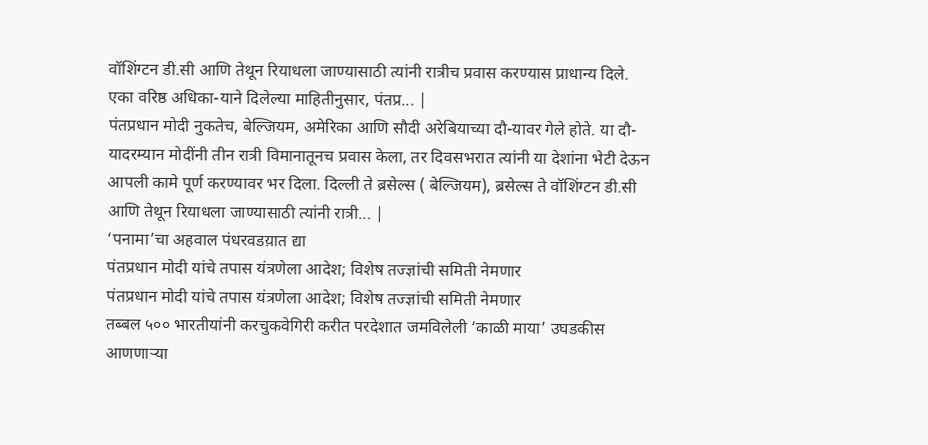वॉशिंग्टन डी.सी आणि तेथून रियाधला जाण्यासाठी त्यांनी रात्रीच प्रवास करण्यास प्राधान्य दिले.
एका वरिष्ठ अधिका-याने दिलेल्या माहितीनुसार, पंतप्र... |
पंतप्रधान मोदी नुकतेच, बेल्जियम, अमेरिका आणि सौदी अरेबियाच्या दौ-यावर गेले होते. या दौ-यादरम्यान मोदींनी तीन रात्री विमानातूनच प्रवास केला, तर दिवसभरात त्यांनी या देशांना भेटी देऊन आपली कामे पूर्ण करण्यावर भर दिला. दिल्ली ते ब्रसेल्स ( बेल्जियम), ब्रसेल्स ते वॉशिंग्टन डी.सी आणि तेथून रियाधला जाण्यासाठी त्यांनी रात्री... |
‘पनामा’चा अहवाल पंधरवडय़ात द्या
पंतप्रधान मोदी यांचे तपास यंत्रणेला आदेश; विशेष तज्ज्ञांची समिती नेमणार
पंतप्रधान मोदी यांचे तपास यंत्रणेला आदेश; विशेष तज्ज्ञांची समिती नेमणार
तब्बल ५०० भारतीयांनी करचुकवेगिरी करीत परदेशात जमविलेली ‘काळी माया’ उघडकीस आणणाऱ्या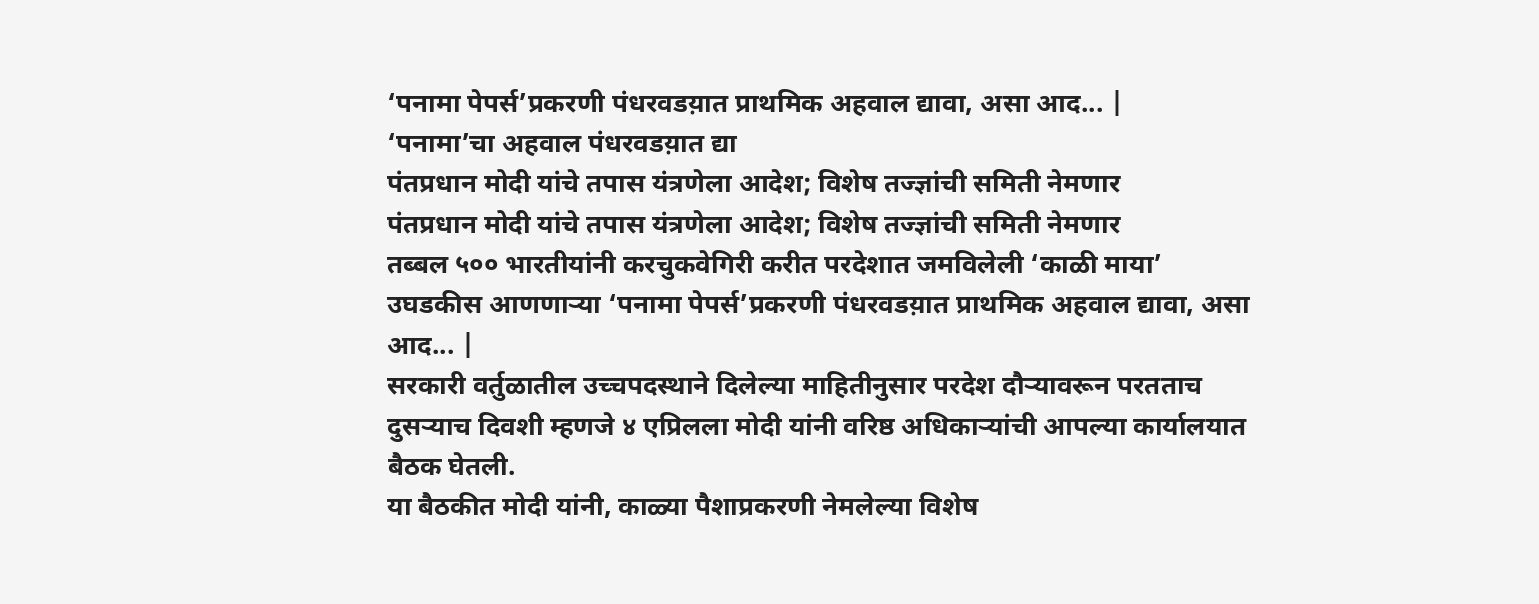‘पनामा पेपर्स’प्रकरणी पंधरवडय़ात प्राथमिक अहवाल द्यावा, असा आद... |
‘पनामा’चा अहवाल पंधरवडय़ात द्या
पंतप्रधान मोदी यांचे तपास यंत्रणेला आदेश; विशेष तज्ज्ञांची समिती नेमणार
पंतप्रधान मोदी यांचे तपास यंत्रणेला आदेश; विशेष तज्ज्ञांची समिती नेमणार
तब्बल ५०० भारतीयांनी करचुकवेगिरी करीत परदेशात जमविलेली ‘काळी माया’ उघडकीस आणणाऱ्या ‘पनामा पेपर्स’प्रकरणी पंधरवडय़ात प्राथमिक अहवाल द्यावा, असा आद... |
सरकारी वर्तुळातील उच्चपदस्थाने दिलेल्या माहितीनुसार परदेश दौऱ्यावरून परतताच दुसऱ्याच दिवशी म्हणजे ४ एप्रिलला मोदी यांनी वरिष्ठ अधिकाऱ्यांची आपल्या कार्यालयात बैठक घेतली.
या बैठकीत मोदी यांनी, काळ्या पैशाप्रकरणी नेमलेल्या विशेष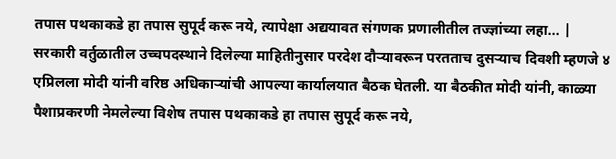तपास पथकाकडे हा तपास सुपूर्द करू नये, त्यापेक्षा अद्ययावत संगणक प्रणालीतील तज्ज्ञांच्या लहा... |
सरकारी वर्तुळातील उच्चपदस्थाने दिलेल्या माहितीनुसार परदेश दौऱ्यावरून परतताच दुसऱ्याच दिवशी म्हणजे ४ एप्रिलला मोदी यांनी वरिष्ठ अधिकाऱ्यांची आपल्या कार्यालयात बैठक घेतली. या बैठकीत मोदी यांनी, काळ्या पैशाप्रकरणी नेमलेल्या विशेष तपास पथकाकडे हा तपास सुपूर्द करू नये,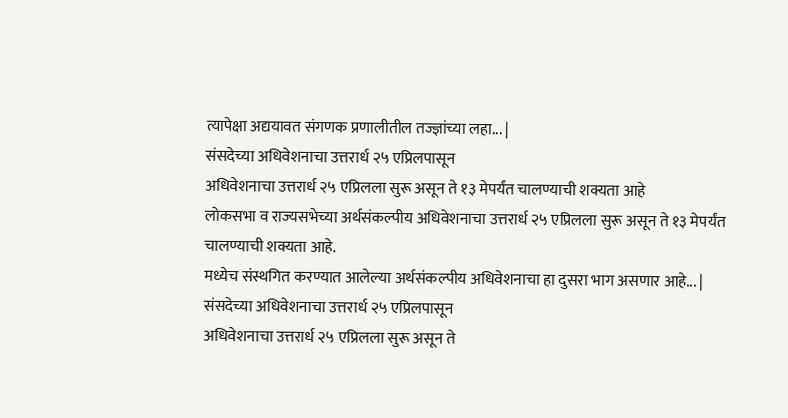त्यापेक्षा अद्ययावत संगणक प्रणालीतील तज्ज्ञांच्या लहा... |
संसदेच्या अधिवेशनाचा उत्तरार्ध २५ एप्रिलपासून
अधिवेशनाचा उत्तरार्ध २५ एप्रिलला सुरू असून ते १३ मेपर्यंत चालण्याची शक्यता आहे
लोकसभा व राज्यसभेच्या अर्थसंकल्पीय अधिवेशनाचा उत्तरार्ध २५ एप्रिलला सुरू असून ते १३ मेपर्यंत चालण्याची शक्यता आहे.
मध्येच संस्थगित करण्यात आलेल्या अर्थसंकल्पीय अधिवेशनाचा हा दुसरा भाग असणार आहे... |
संसदेच्या अधिवेशनाचा उत्तरार्ध २५ एप्रिलपासून
अधिवेशनाचा उत्तरार्ध २५ एप्रिलला सुरू असून ते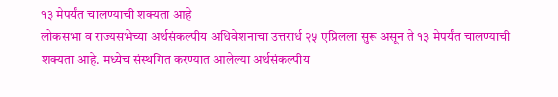१३ मेपर्यंत चालण्याची शक्यता आहे
लोकसभा व राज्यसभेच्या अर्थसंकल्पीय अधिवेशनाचा उत्तरार्ध २५ एप्रिलला सुरू असून ते १३ मेपर्यंत चालण्याची शक्यता आहे. मध्येच संस्थगित करण्यात आलेल्या अर्थसंकल्पीय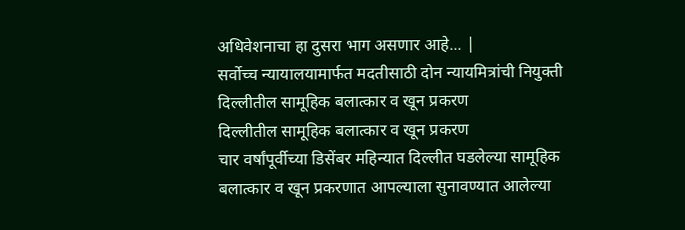अधिवेशनाचा हा दुसरा भाग असणार आहे... |
सर्वोच्च न्यायालयामार्फत मदतीसाठी दोन न्यायमित्रांची नियुक्ती
दिल्लीतील सामूहिक बलात्कार व खून प्रकरण
दिल्लीतील सामूहिक बलात्कार व खून प्रकरण
चार वर्षांपूर्वीच्या डिसेंबर महिन्यात दिल्लीत घडलेल्या सामूहिक बलात्कार व खून प्रकरणात आपल्याला सुनावण्यात आलेल्या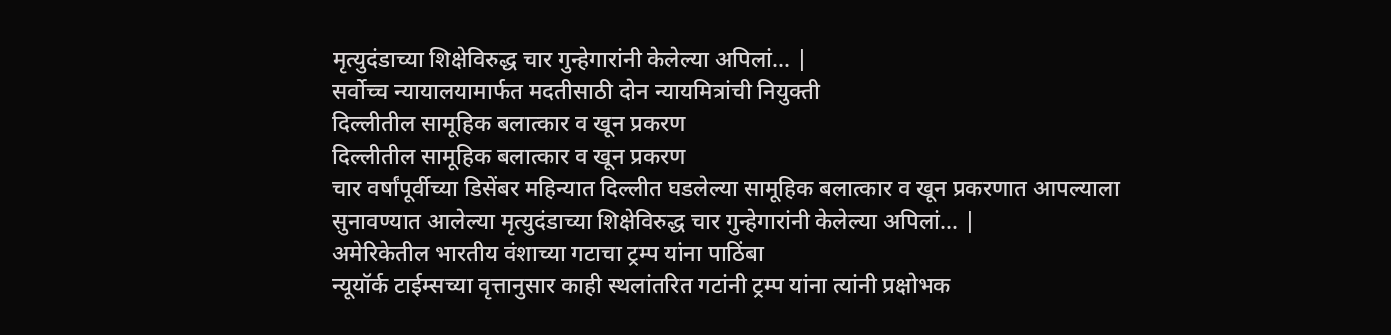मृत्युदंडाच्या शिक्षेविरुद्ध चार गुन्हेगारांनी केलेल्या अपिलां... |
सर्वोच्च न्यायालयामार्फत मदतीसाठी दोन न्यायमित्रांची नियुक्ती
दिल्लीतील सामूहिक बलात्कार व खून प्रकरण
दिल्लीतील सामूहिक बलात्कार व खून प्रकरण
चार वर्षांपूर्वीच्या डिसेंबर महिन्यात दिल्लीत घडलेल्या सामूहिक बलात्कार व खून प्रकरणात आपल्याला सुनावण्यात आलेल्या मृत्युदंडाच्या शिक्षेविरुद्ध चार गुन्हेगारांनी केलेल्या अपिलां... |
अमेरिकेतील भारतीय वंशाच्या गटाचा ट्रम्प यांना पाठिंबा
न्यूयॉर्क टाईम्सच्या वृत्तानुसार काही स्थलांतरित गटांनी ट्रम्प यांना त्यांनी प्रक्षोभक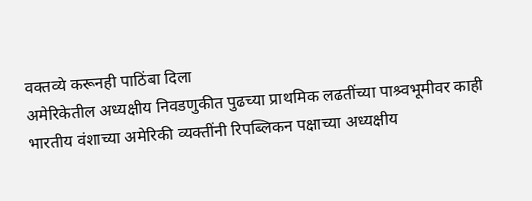वक्तव्ये करूनही पाठिंबा दिला
अमेरिकेतील अध्यक्षीय निवडणुकीत पुढच्या प्राथमिक लढतींच्या पाश्र्वभूमीवर काही भारतीय वंशाच्या अमेरिकी व्यक्तींनी रिपब्लिकन पक्षाच्या अध्यक्षीय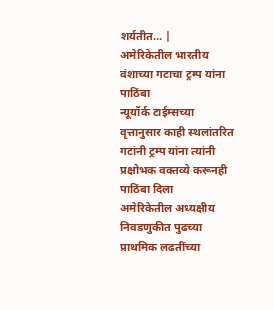शर्यतीत... |
अमेरिकेतील भारतीय वंशाच्या गटाचा ट्रम्प यांना पाठिंबा
न्यूयॉर्क टाईम्सच्या वृत्तानुसार काही स्थलांतरित गटांनी ट्रम्प यांना त्यांनी प्रक्षोभक वक्तव्ये करूनही पाठिंबा दिला
अमेरिकेतील अध्यक्षीय निवडणुकीत पुढच्या प्राथमिक लढतींच्या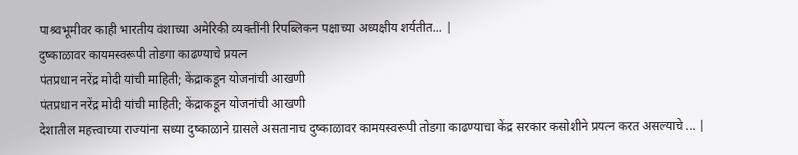पाश्र्वभूमीवर काही भारतीय वंशाच्या अमेरिकी व्यक्तींनी रिपब्लिकन पक्षाच्या अध्यक्षीय शर्यतीत... |
दुष्काळावर कायमस्वरूपी तोडगा काढण्याचे प्रयत्न
पंतप्रधान नरेंद्र मोदी यांची माहिती; केंद्राकडून योजनांची आखणी
पंतप्रधान नरेंद्र मोदी यांची माहिती; केंद्राकडून योजनांची आखणी
देशातील महत्त्वाच्या राज्यांना सध्या दुष्काळाने ग्रासले असतानाच दुष्काळावर कामयस्वरूपी तोडगा काढण्याचा केंद्र सरकार कसोशीने प्रयत्न करत असल्याचे ... |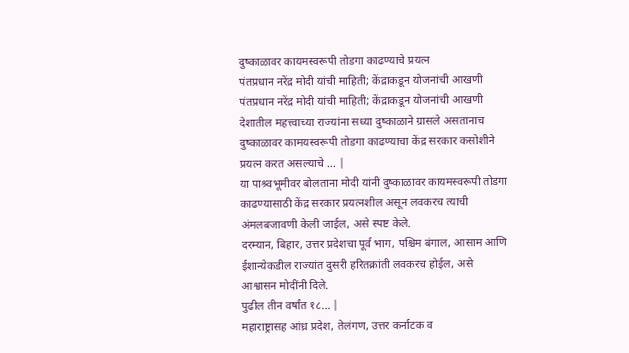दुष्काळावर कायमस्वरूपी तोडगा काढण्याचे प्रयत्न
पंतप्रधान नरेंद्र मोदी यांची माहिती; केंद्राकडून योजनांची आखणी
पंतप्रधान नरेंद्र मोदी यांची माहिती; केंद्राकडून योजनांची आखणी
देशातील महत्त्वाच्या राज्यांना सध्या दुष्काळाने ग्रासले असतानाच दुष्काळावर कामयस्वरूपी तोडगा काढण्याचा केंद्र सरकार कसोशीने प्रयत्न करत असल्याचे ... |
या पाश्र्वभूमीवर बोलताना मोदी यांनी दुष्काळावर कायमस्वरूपी तोडगा काढण्यासाठी केंद्र सरकार प्रयत्नशील असून लवकरच त्याची अंमलबजावणी केली जाईल, असे स्पष्ट केले.
दरम्यान, बिहार, उत्तर प्रदेशचा पूर्व भाग, पश्चिम बंगाल, आसाम आणि ईशान्येकडील राज्यांत दुसरी हरितक्रांती लवकरच होईल, असे आश्वासन मोदींनी दिले.
पुढील तीन वर्षांत १८... |
महाराष्ट्रासह आंध्र प्रदेश, तेलंगण, उत्तर कर्नाटक व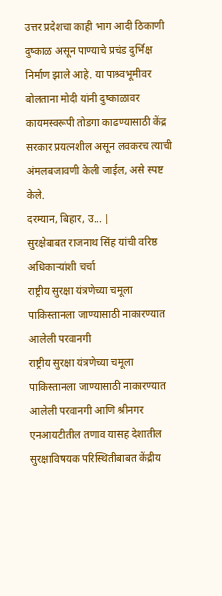उत्तर प्रदेशचा काही भाग आदी ठिकाणी दुष्काळ असून पाण्याचे प्रचंड दुर्भिक्ष निर्माण झाले आहे. या पाश्र्वभूमीवर बोलताना मोदी यांनी दुष्काळावर कायमस्वरूपी तोडगा काढण्यासाठी केंद्र सरकार प्रयत्नशील असून लवकरच त्याची अंमलबजावणी केली जाईल, असे स्पष्ट केले.
दरम्यान, बिहार, उ... |
सुरक्षेबाबत राजनाथ सिंह यांची वरिष्ठ अधिकाऱ्यांशी चर्चा
राष्ट्रीय सुरक्षा यंत्रणेच्या चमूला पाकिस्तानला जाण्यासाठी नाकारण्यात आलेली परवानगी
राष्ट्रीय सुरक्षा यंत्रणेच्या चमूला पाकिस्तानला जाण्यासाठी नाकारण्यात आलेली परवानगी आणि श्रीनगर एनआयटीतील तणाव यासह देशातील सुरक्षाविषयक परिस्थितीबाबत केंद्रीय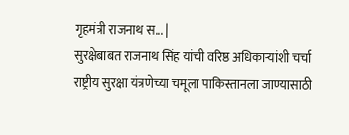गृहमंत्री राजनाथ स... |
सुरक्षेबाबत राजनाथ सिंह यांची वरिष्ठ अधिकाऱ्यांशी चर्चा
राष्ट्रीय सुरक्षा यंत्रणेच्या चमूला पाकिस्तानला जाण्यासाठी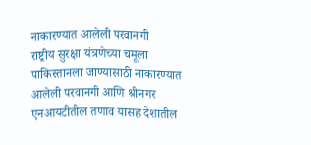नाकारण्यात आलेली परवानगी
राष्ट्रीय सुरक्षा यंत्रणेच्या चमूला पाकिस्तानला जाण्यासाठी नाकारण्यात आलेली परवानगी आणि श्रीनगर एनआयटीतील तणाव यासह देशातील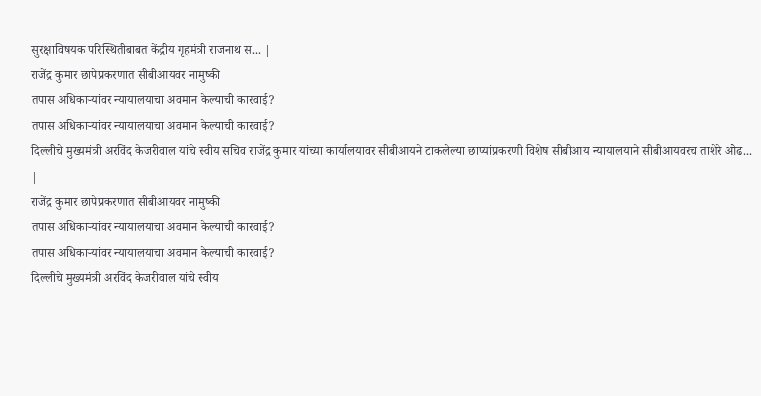सुरक्षाविषयक परिस्थितीबाबत केंद्रीय गृहमंत्री राजनाथ स... |
राजेंद्र कुमार छापेप्रकरणात सीबीआयवर नामुष्की
तपास अधिकाऱ्यांवर न्यायालयाचा अवमान केल्याची कारवाई?
तपास अधिकाऱ्यांवर न्यायालयाचा अवमान केल्याची कारवाई?
दिल्लीचे मुख्यमंत्री अरविंद केजरीवाल यांचे स्वीय सचिव राजेंद्र कुमार यांच्या कार्यालयावर सीबीआयने टाकलेल्या छाप्यांप्रकरणी विशेष सीबीआय न्यायालयाने सीबीआयवरच ताशेरे ओढ... |
राजेंद्र कुमार छापेप्रकरणात सीबीआयवर नामुष्की
तपास अधिकाऱ्यांवर न्यायालयाचा अवमान केल्याची कारवाई?
तपास अधिकाऱ्यांवर न्यायालयाचा अवमान केल्याची कारवाई?
दिल्लीचे मुख्यमंत्री अरविंद केजरीवाल यांचे स्वीय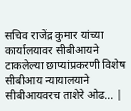सचिव राजेंद्र कुमार यांच्या कार्यालयावर सीबीआयने टाकलेल्या छाप्यांप्रकरणी विशेष सीबीआय न्यायालयाने सीबीआयवरच ताशेरे ओढ... |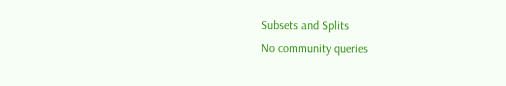Subsets and Splits
No community queries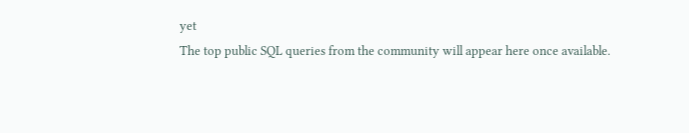yet
The top public SQL queries from the community will appear here once available.